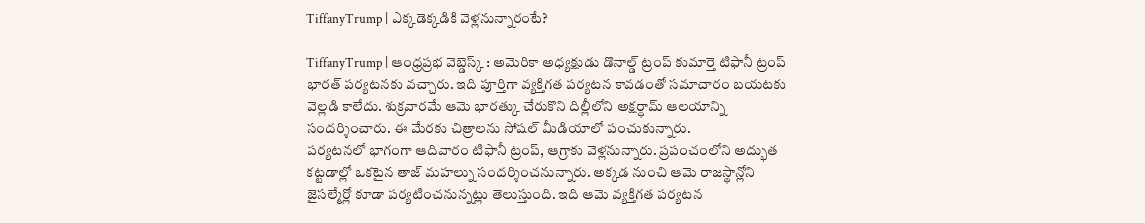TiffanyTrump | ఎక్కడెక్కడికి వెళ్లనున్నారంటే?

TiffanyTrump | ఆంధ్రప్రభ వెబ్డెస్క్ : అమెరికా అధ్యక్షుడు డొనాల్డ్ ట్రంప్ కుమార్తె టిఫానీ ట్రంప్ భారత్ పర్యటనకు వచ్చారు. ఇది పూర్తిగా వ్యక్తిగత పర్యటన కావడంతో సమాచారం బయటకు వెల్లడి కాలేదు. శుక్రవారమే ఆమె భారత్కు చేరుకొని దిల్లీలోని అక్షర్ధామ్ ఆలయాన్ని సందర్శించారు. ఈ మేరకు చిత్రాలను సోషల్ మీడియాలో పంచుకున్నారు.
పర్యటనలో భాగంగా ఆదివారం టిఫానీ ట్రంప్, ఆగ్రాకు వెళ్లనున్నారు. ప్రపంచంలోని అద్భుత కట్టడాల్లో ఒకటైన తాజ్ మహల్ను సందర్శించనున్నారు. అక్కడ నుంచి ఆమె రాజస్థాన్లోని జైసల్మేర్లో కూడా పర్యటించనున్నట్లు తెలుస్తుంది. ఇది ఆమె వ్యక్తిగత పర్యటన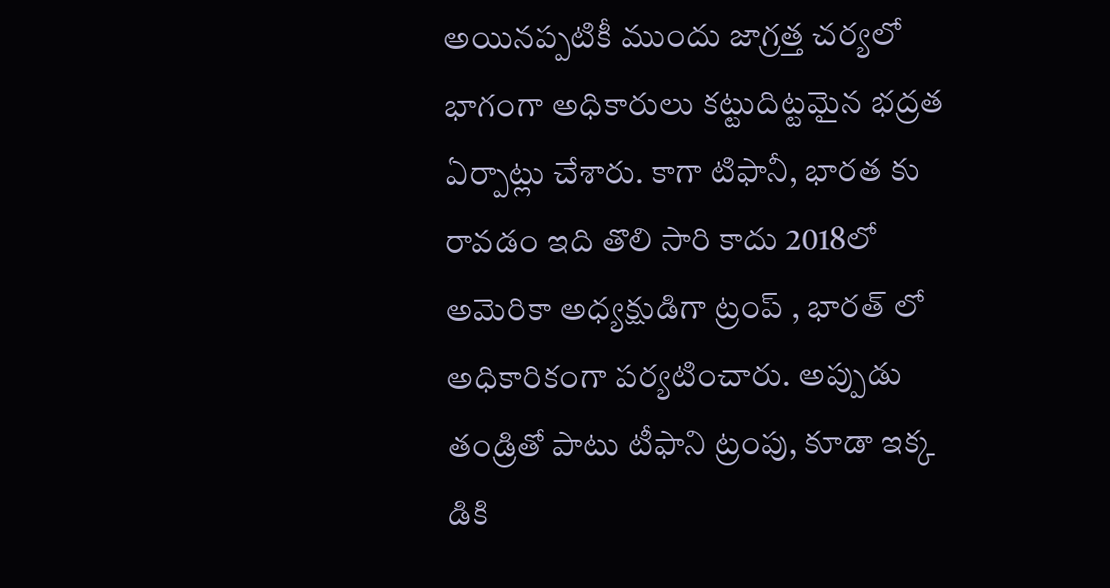అయినప్పటికీ ముందు జాగ్రత్త చర్యలో భాగంగా అధికారులు కట్టుదిట్టమైన భద్రత ఏర్పాట్లు చేశారు. కాగా టిఫానీ, భారత కు రావడం ఇది తొలి సారి కాదు 2018లో అమెరికా అధ్యక్షుడిగా ట్రంప్ , భారత్ లో అధికారికంగా పర్యటించారు. అప్పుడు తండ్రితో పాటు టీఫాని ట్రంపు, కూడా ఇక్క డికి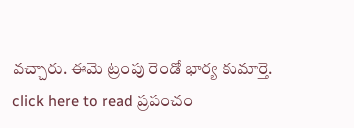వచ్చారు. ఈమె ట్రంపు రెండో భార్య కుమార్తె.
click here to read ప్రపంచం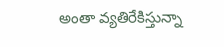అంతా వ్యతిరేకిస్తున్నా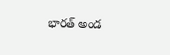భారత్ అండ